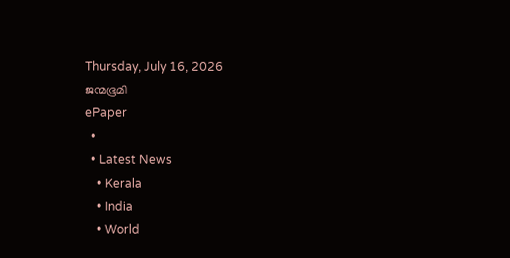Thursday, July 16, 2026
ജന്മഭൂമി
ePaper
  •
  • Latest News
    • Kerala
    • India
    • World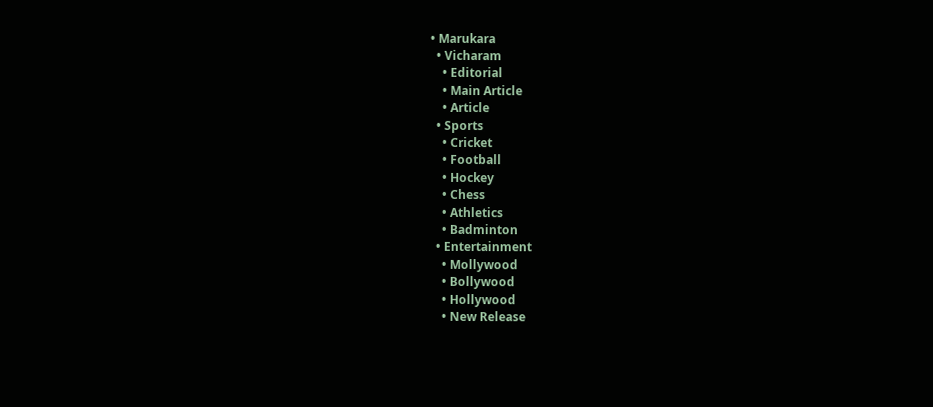• Marukara
  • Vicharam
    • Editorial
    • Main Article
    • Article
  • Sports
    • Cricket
    • Football
    • Hockey
    • Chess
    • Athletics
    • Badminton
  • Entertainment
    • Mollywood
    • Bollywood
    • Hollywood
    • New Release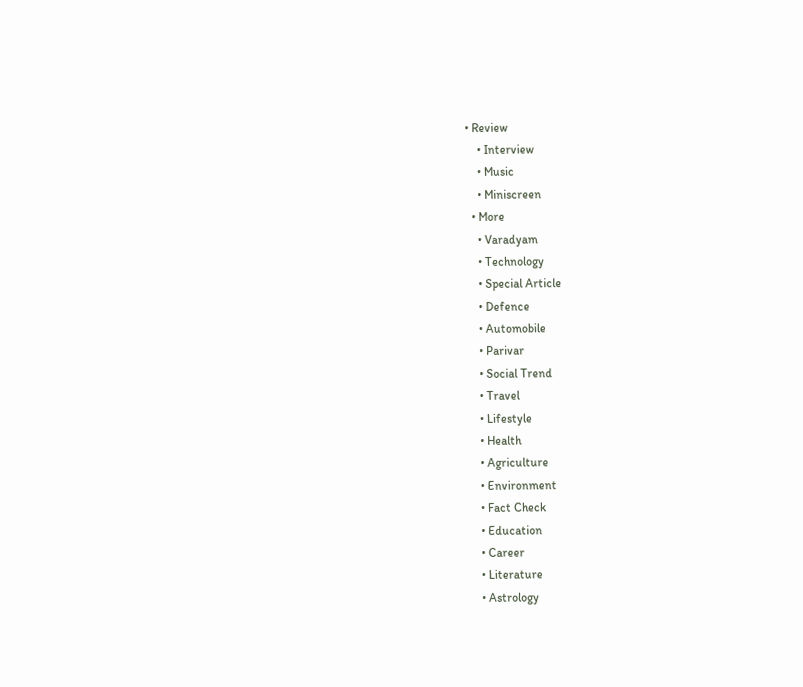• Review
    • Interview
    • Music
    • Miniscreen
  • More
    • Varadyam
    • Technology
    • Special Article
    • Defence
    • Automobile
    • Parivar
    • Social Trend
    • Travel
    • Lifestyle
    • Health
    • Agriculture
    • Environment
    • Fact Check
    • Education
    • Career
    • Literature
    • Astrology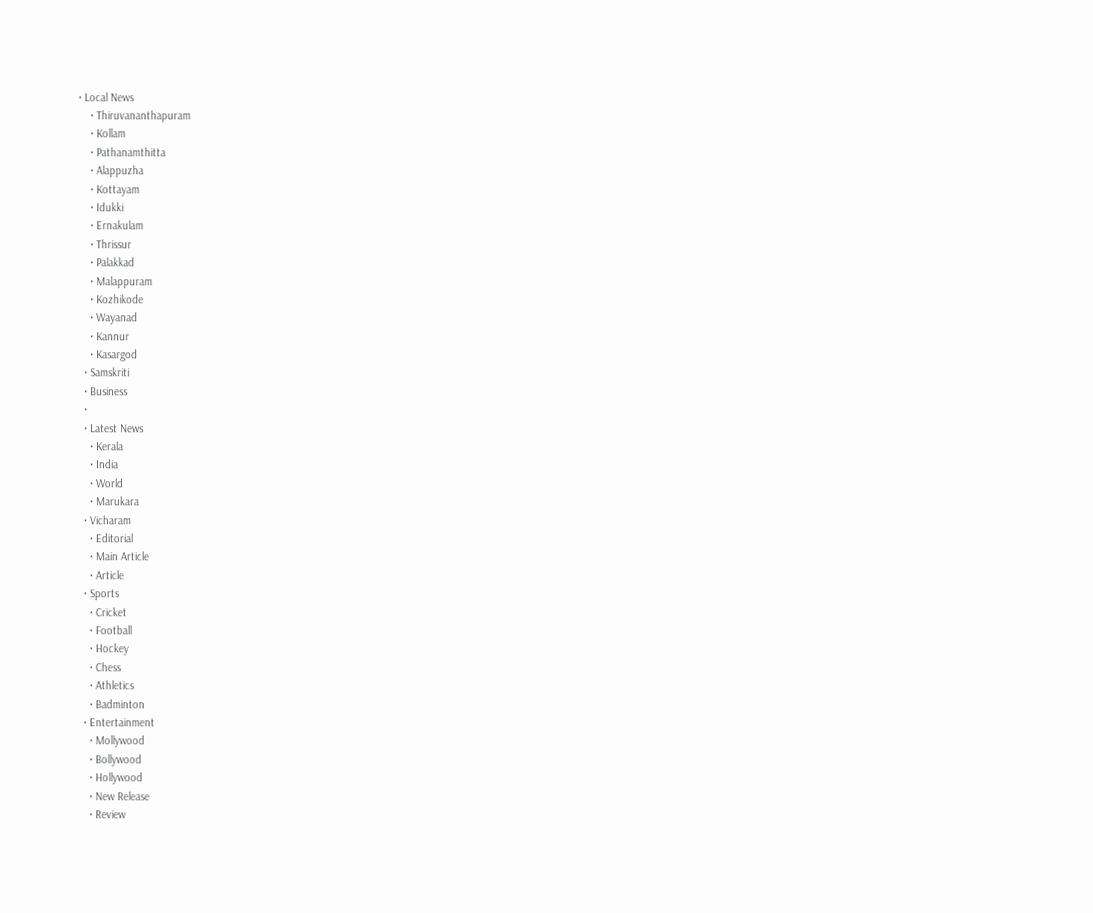• Local News
    • Thiruvananthapuram
    • Kollam
    • Pathanamthitta
    • Alappuzha
    • Kottayam
    • Idukki
    • Ernakulam
    • Thrissur
    • Palakkad
    • Malappuram
    • Kozhikode
    • Wayanad
    • Kannur
    • Kasargod
  • Samskriti
  • Business
  •
  • Latest News
    • Kerala
    • India
    • World
    • Marukara
  • Vicharam
    • Editorial
    • Main Article
    • Article
  • Sports
    • Cricket
    • Football
    • Hockey
    • Chess
    • Athletics
    • Badminton
  • Entertainment
    • Mollywood
    • Bollywood
    • Hollywood
    • New Release
    • Review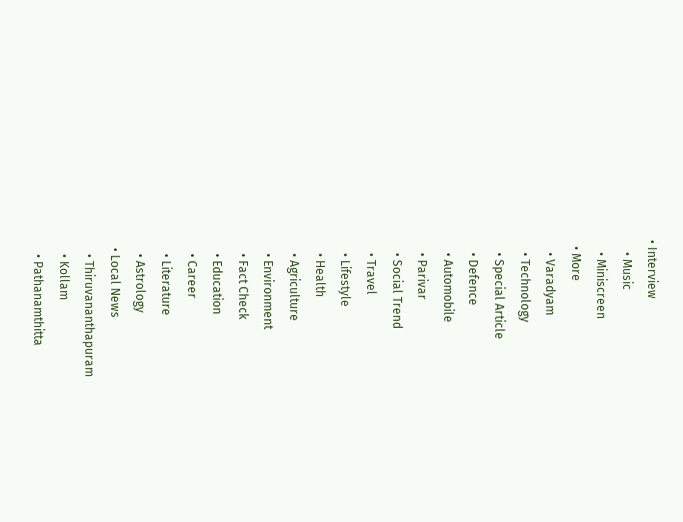• Interview
    • Music
    • Miniscreen
  • More
    • Varadyam
    • Technology
    • Special Article
    • Defence
    • Automobile
    • Parivar
    • Social Trend
    • Travel
    • Lifestyle
    • Health
    • Agriculture
    • Environment
    • Fact Check
    • Education
    • Career
    • Literature
    • Astrology
  • Local News
    • Thiruvananthapuram
    • Kollam
    • Pathanamthitta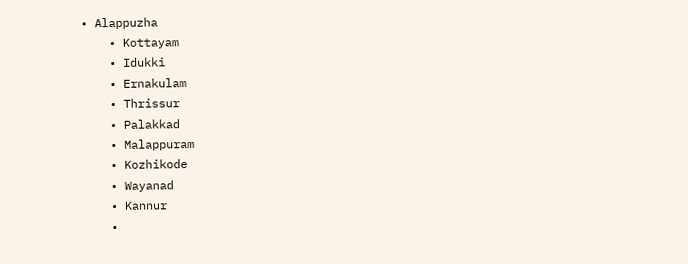• Alappuzha
    • Kottayam
    • Idukki
    • Ernakulam
    • Thrissur
    • Palakkad
    • Malappuram
    • Kozhikode
    • Wayanad
    • Kannur
    •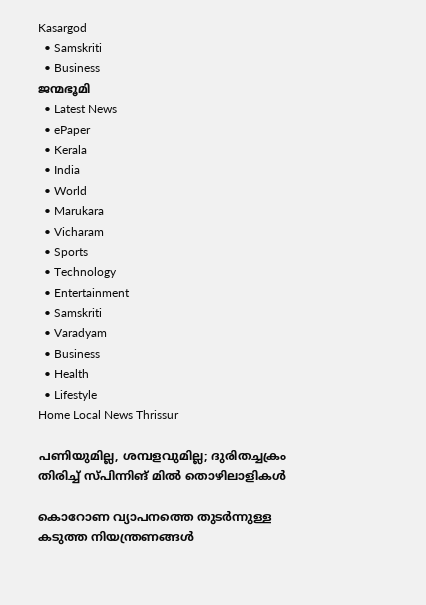Kasargod
  • Samskriti
  • Business
ജന്മഭൂമി
  • Latest News
  • ePaper
  • Kerala
  • India
  • World
  • Marukara
  • Vicharam
  • Sports
  • Technology
  • Entertainment
  • Samskriti
  • Varadyam
  • Business
  • Health
  • Lifestyle
Home Local News Thrissur

പണിയുമില്ല, ശമ്പളവുമില്ല; ദുരിതച്ചക്രം തിരിച്ച് സ്പിന്നിങ് മില്‍ തൊഴിലാളികള്‍

കൊറോണ വ്യാപനത്തെ തുടര്‍ന്നുള്ള കടുത്ത നിയന്ത്രണങ്ങള്‍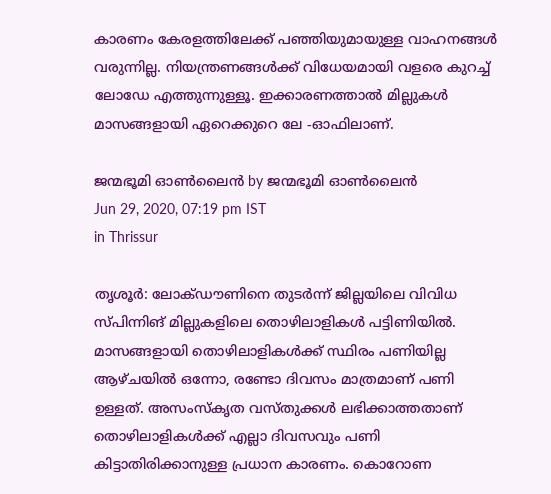കാരണം കേരളത്തിലേക്ക് പഞ്ഞിയുമായുള്ള വാഹനങ്ങള്‍ വരുന്നില്ല. നിയന്ത്രണങ്ങള്‍ക്ക് വിധേയമായി വളരെ കുറച്ച് ലോഡേ എത്തുന്നുള്ളൂ. ഇക്കാരണത്താല്‍ മില്ലുകള്‍ മാസങ്ങളായി ഏറെക്കുറെ ലേ -ഓഫിലാണ്.

ജന്മഭൂമി ഓണ്‍ലൈന്‍ by ജന്മഭൂമി ഓണ്‍ലൈന്‍
Jun 29, 2020, 07:19 pm IST
in Thrissur

തൃശൂര്‍: ലോക്ഡൗണിനെ തുടര്‍ന്ന് ജില്ലയിലെ വിവിധ സ്പിന്നിങ് മില്ലുകളിലെ തൊഴിലാളികള്‍ പട്ടിണിയില്‍. മാസങ്ങളായി തൊഴിലാളികള്‍ക്ക് സ്ഥിരം പണിയില്ല ആഴ്ചയില്‍ ഒന്നോ, രണ്ടോ ദിവസം മാത്രമാണ് പണി ഉള്ളത്. അസംസ്‌കൃത വസ്തുക്കള്‍ ലഭിക്കാത്തതാണ് തൊഴിലാളികള്‍ക്ക് എല്ലാ ദിവസവും പണി കിട്ടാതിരിക്കാനുള്ള പ്രധാന കാരണം. കൊറോണ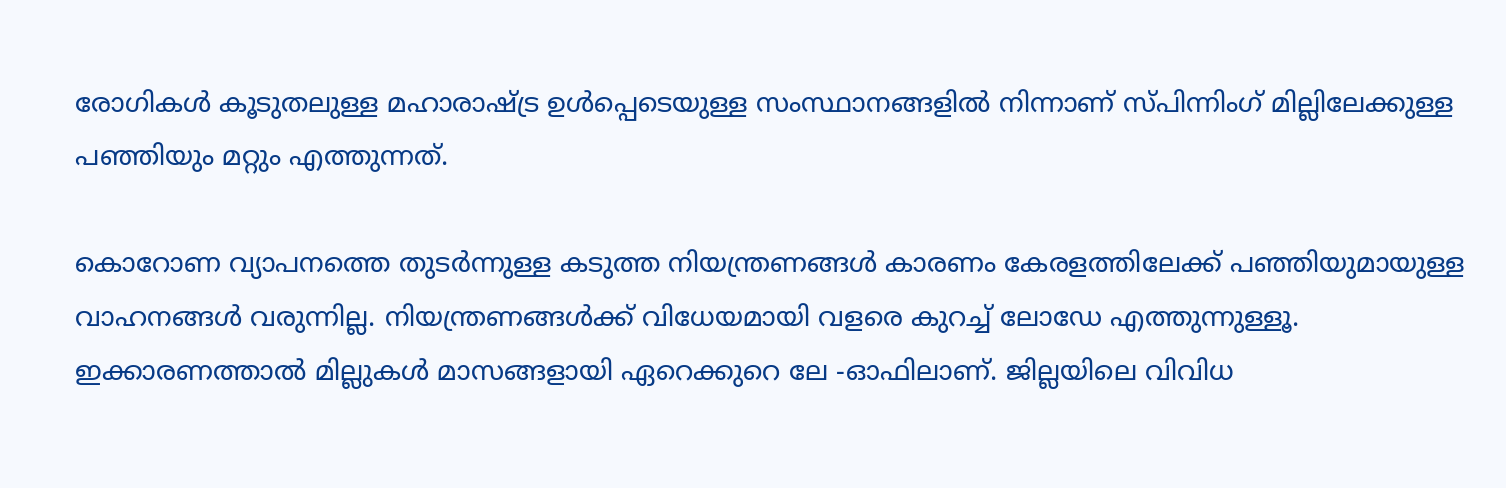രോഗികള്‍ കൂടുതലുള്ള മഹാരാഷ്‌ട്ര ഉള്‍പ്പെടെയുള്ള സംസ്ഥാനങ്ങളില്‍ നിന്നാണ് സ്പിന്നിംഗ് മില്ലിലേക്കുള്ള പഞ്ഞിയും മറ്റും എത്തുന്നത്.

കൊറോണ വ്യാപനത്തെ തുടര്‍ന്നുള്ള കടുത്ത നിയന്ത്രണങ്ങള്‍ കാരണം കേരളത്തിലേക്ക് പഞ്ഞിയുമായുള്ള വാഹനങ്ങള്‍ വരുന്നില്ല. നിയന്ത്രണങ്ങള്‍ക്ക് വിധേയമായി വളരെ കുറച്ച് ലോഡേ എത്തുന്നുള്ളൂ. ഇക്കാരണത്താല്‍ മില്ലുകള്‍ മാസങ്ങളായി ഏറെക്കുറെ ലേ -ഓഫിലാണ്. ജില്ലയിലെ വിവിധ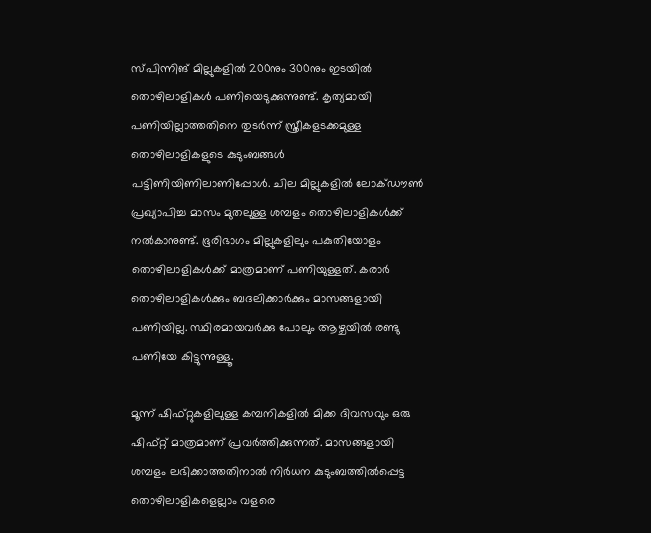സ്പിന്നിങ് മില്ലുകളില്‍ 200നും 300നും ഇടയില്‍ തൊഴിലാളികള്‍ പണിയെടുക്കുന്നുണ്ട്. കൃത്യമായി പണിയില്ലാത്തതിനെ തുടര്‍ന്ന് സ്ത്രീകളടക്കമുള്ള തൊഴിലാളികളുടെ കുടുംബങ്ങള്‍ പട്ടിണിയിണിലാണിപ്പോള്‍. ചില മില്ലുകളില്‍ ലോക്ഡൗണ്‍ പ്രഖ്യാപിച്ച മാസം മുതലുള്ള ശമ്പളം തൊഴിലാളികള്‍ക്ക് നല്‍കാനുണ്ട്. ഭൂരിഭാഗം മില്ലുകളിലും പകുതിയോളം തൊഴിലാളികള്‍ക്ക് മാത്രമാണ് പണിയുള്ളത്. കരാര്‍ തൊഴിലാളികള്‍ക്കും ബദലിക്കാര്‍ക്കും മാസങ്ങളായി പണിയില്ല. സ്ഥിരമായവര്‍ക്കു പോലും ആഴ്ചയില്‍ രണ്ടു പണിയേ കിട്ടുന്നുള്ളൂ.

മൂന്ന് ഷിഫ്റ്റുകളിലുള്ള കമ്പനികളില്‍ മിക്ക ദിവസവും ഒരു ഷിഫ്റ്റ് മാത്രമാണ് പ്രവര്‍ത്തിക്കുന്നത്. മാസങ്ങളായി ശമ്പളം ലഭിക്കാത്തതിനാല്‍ നിര്‍ധന കുടുംബത്തില്‍പ്പെട്ട തൊഴിലാളികളെല്ലാം വളരെ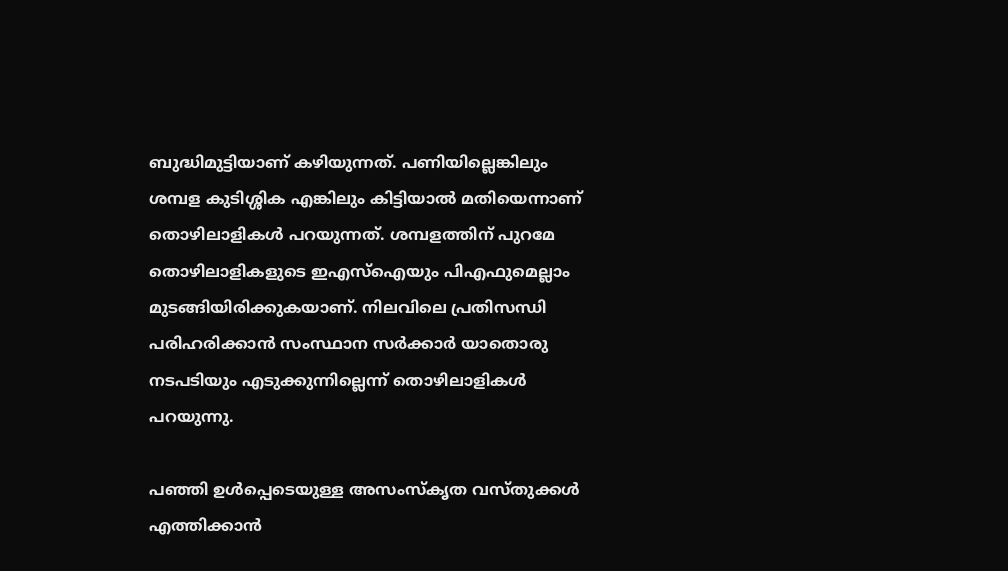ബുദ്ധിമുട്ടിയാണ് കഴിയുന്നത്. പണിയില്ലെങ്കിലും ശമ്പള കുടിശ്ശിക എങ്കിലും കിട്ടിയാല്‍ മതിയെന്നാണ് തൊഴിലാളികള്‍ പറയുന്നത്. ശമ്പളത്തിന് പുറമേ തൊഴിലാളികളുടെ ഇഎസ്ഐയും പിഎഫുമെല്ലാം മുടങ്ങിയിരിക്കുകയാണ്. നിലവിലെ പ്രതിസന്ധി പരിഹരിക്കാന്‍ സംസ്ഥാന സര്‍ക്കാര്‍ യാതൊരു നടപടിയും എടുക്കുന്നില്ലെന്ന് തൊഴിലാളികള്‍ പറയുന്നു.

പഞ്ഞി ഉള്‍പ്പെടെയുള്ള അസംസ്‌കൃത വസ്തുക്കള്‍ എത്തിക്കാന്‍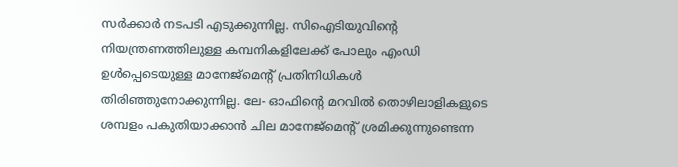സര്‍ക്കാര്‍ നടപടി എടുക്കുന്നില്ല. സിഐടിയുവിന്റെ നിയന്ത്രണത്തിലുള്ള കമ്പനികളിലേക്ക് പോലും എംഡി ഉള്‍പ്പെടെയുള്ള മാനേജ്മെന്റ് പ്രതിനിധികള്‍ തിരിഞ്ഞുനോക്കുന്നില്ല. ലേ- ഓഫിന്റെ മറവില്‍ തൊഴിലാളികളുടെ ശമ്പളം പകുതിയാക്കാന്‍ ചില മാനേജ്മെന്റ് ശ്രമിക്കുന്നുണ്ടെന്ന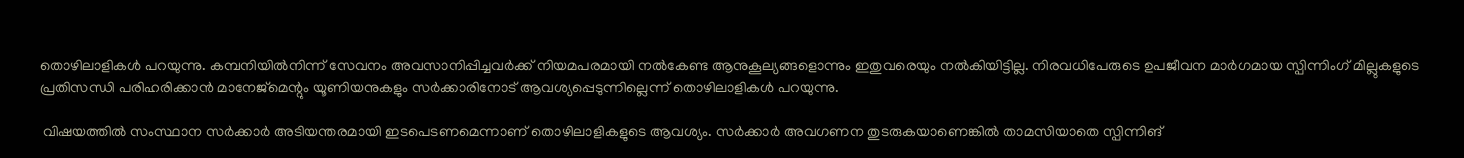തൊഴിലാളികള്‍ പറയുന്നു. കമ്പനിയില്‍നിന്ന് സേവനം അവസാനിപ്പിച്ചവര്‍ക്ക് നിയമപരമായി നല്‍കേണ്ട ആനുകൂല്യങ്ങളൊന്നും ഇതുവരെയും നല്‍കിയിട്ടില്ല. നിരവധിപേരുടെ ഉപജീവന മാര്‍ഗമായ സ്പിന്നിംഗ് മില്ലുകളുടെ പ്രതിസന്ധി പരിഹരിക്കാന്‍ മാനേജ്മെന്റും യൂണിയനുകളും സര്‍ക്കാരിനോട് ആവശ്യപ്പെടുന്നില്ലെന്ന് തൊഴിലാളികള്‍ പറയുന്നു.

 വിഷയത്തില്‍ സംസ്ഥാന സര്‍ക്കാര്‍ അടിയന്തരമായി ഇടപെടണമെന്നാണ് തൊഴിലാളികളുടെ ആവശ്യം. സര്‍ക്കാര്‍ അവഗണന തുടരുകയാണെങ്കില്‍ താമസിയാതെ സ്പിന്നിങ്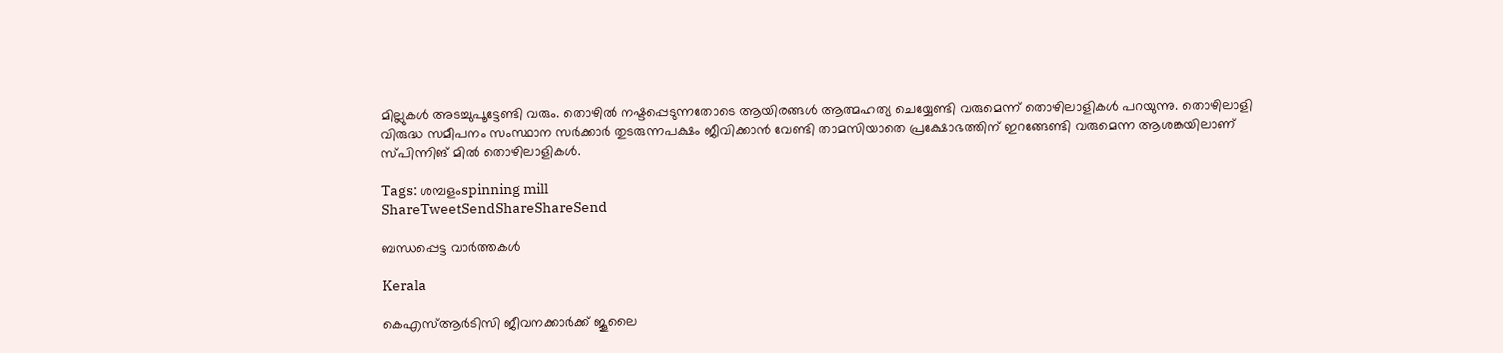മില്ലുകള്‍ അടച്ചുപൂട്ടേണ്ടി വരും. തൊഴില്‍ നഷ്ടപ്പെടുന്നതോടെ ആയിരങ്ങള്‍ ആത്മഹത്യ ചെയ്യേണ്ടി വരുമെന്ന് തൊഴിലാളികള്‍ പറയുന്നു. തൊഴിലാളി വിരുദ്ധ സമീപനം സംസ്ഥാന സര്‍ക്കാര്‍ തുടരുന്നപക്ഷം ജീവിക്കാന്‍ വേണ്ടി താമസിയാതെ പ്രക്ഷോഭത്തിന് ഇറങ്ങേണ്ടി വരുമെന്ന ആശങ്കയിലാണ് സ്പിന്നിങ് മില്‍ തൊഴിലാളികള്‍.

Tags: ശമ്പളംspinning mill
ShareTweetSendShareShareSend

ബന്ധപ്പെട്ട വാര്‍ത്തകള്‍

Kerala

കെഎസ്ആര്‍ടിസി ജീവനക്കാര്‍ക്ക് ജൂലൈ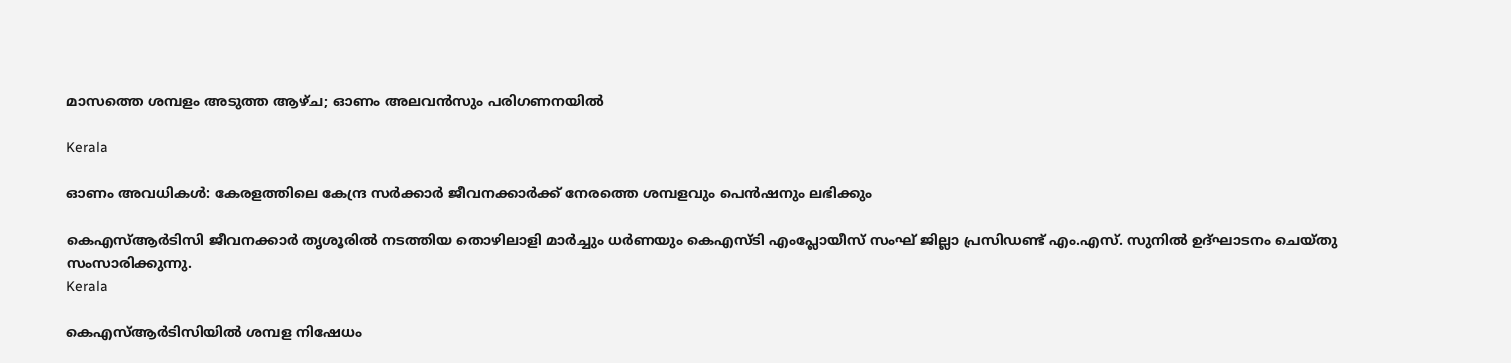മാസത്തെ ശമ്പളം അടുത്ത ആഴ്ച; ഓണം അലവന്‍സും പരിഗണനയില്‍

Kerala

ഓണം അവധികള്‍: കേരളത്തിലെ കേന്ദ്ര സര്‍ക്കാര്‍ ജീവനക്കാര്‍ക്ക് നേരത്തെ ശമ്പളവും പെന്‍ഷനും ലഭിക്കും

കെഎസ്ആര്‍ടിസി ജീവനക്കാര്‍ തൃശൂരില്‍ നടത്തിയ തൊഴിലാളി മാര്‍ച്ചും ധര്‍ണയും കെഎസ്ടി എംപ്ലോയീസ് സംഘ് ജില്ലാ പ്രസിഡണ്ട് എം.എസ്. സുനില്‍ ഉദ്ഘാടനം ചെയ്തു സംസാരിക്കുന്നു.
Kerala

കെഎസ്ആര്‍ടിസിയില്‍ ശമ്പള നിഷേധം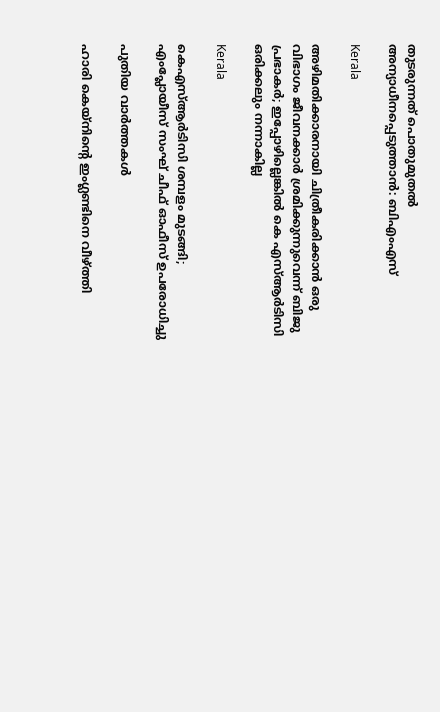തുടരുന്നത് പൊതുമുതല്‍ അന്യാധീനപ്പെടുത്താന്‍: ബിഎംഎസ്

Kerala

അഴിമതിക്കാരനായി ചിത്രീകരിക്കാന്‍ ഒരു വിഭാഗം ജീവനക്കാര്‍ ശ്രമിക്കുന്നുവെന്ന് ബിജു പ്രഭാകര്‍; ഇപ്പോഴില്ലെങ്കില്‍ കെ എസ്ആര്‍ടിസി ഒരിക്കലും നന്നാകില്ല

Kerala

കെഎസ്ആര്‍ടിസി ശമ്പളം മുടങ്ങി; എംപ്ലോയീസ് സംഘ് ചീഫ് ഓഫീസ് ഉപരോധിച്ചു

പുതിയ വാര്‍ത്തകള്‍

ഹാരി കെയ്നിന്റെ ഇംഗ്ലണ്ടിനെ വീഴ്‌ത്തി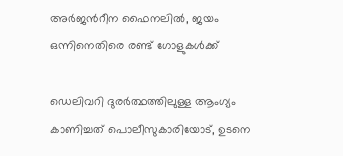അര്‍ജന്‍റീന ഫൈനലില്‍, ജയം ഒന്നിനെതിരെ രണ്ട് ഗോളുകള്‍ക്ക്

ഡെലിവറി ദുരര്‍ത്ഥത്തിലുള്ള ആംഗ്യം കാണിച്ചത് പൊലീസുകാരിയോട്, ഉടനെ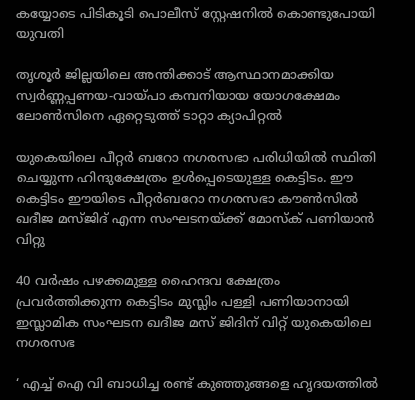കയ്യോടെ പിടികൂടി പൊലീസ് സ്റ്റേഷനില്‍ കൊണ്ടുപോയി യുവതി

തൃശൂര്‍ ജില്ലയിലെ അന്തിക്കാട് ആസ്ഥാനമാക്കിയ സ്വര്‍ണ്ണപ്പണയ-വായ്‌പാ കമ്പനിയായ യോഗക്ഷേമം ലോണ്‍സിനെ ഏറ്റെടുത്ത് ടാറ്റാ ക്യാപിറ്റല്‍

യുകെയിലെ പീറ്റര്‍ ബറോ നഗരസഭാ പരിധിയില്‍ സ്ഥിതി ചെയ്യുന്ന ഹിന്ദുക്ഷേത്രം ഉള്‍പ്പെടെയുള്ള കെട്ടിടം. ഈ കെട്ടിടം ഈയിടെ പീറ്റര്‍ബറോ നഗരസഭാ കൗണ്‍സില്‍ ഖദീജ മസ്ജിദ് എന്ന സംഘടനയ്ക്ക് മോസ്ക് പണിയാന്‍ വിറ്റു

40 വര്‍ഷം പഴക്കമുള്ള ഹൈന്ദവ ക്ഷേത്രം പ്രവര്‍ത്തിക്കുന്ന കെട്ടിടം മുസ്ലിം പള്ളി പണിയാനായി ഇസ്ലാമിക സംഘടന ഖദീജ മസ് ജിദിന് വിറ്റ് യുകെയിലെ നഗരസഭ

‘ എച്ച് ഐ വി ബാധിച്ച രണ്ട് കുഞ്ഞുങ്ങളെ ഹൃദയത്തിൽ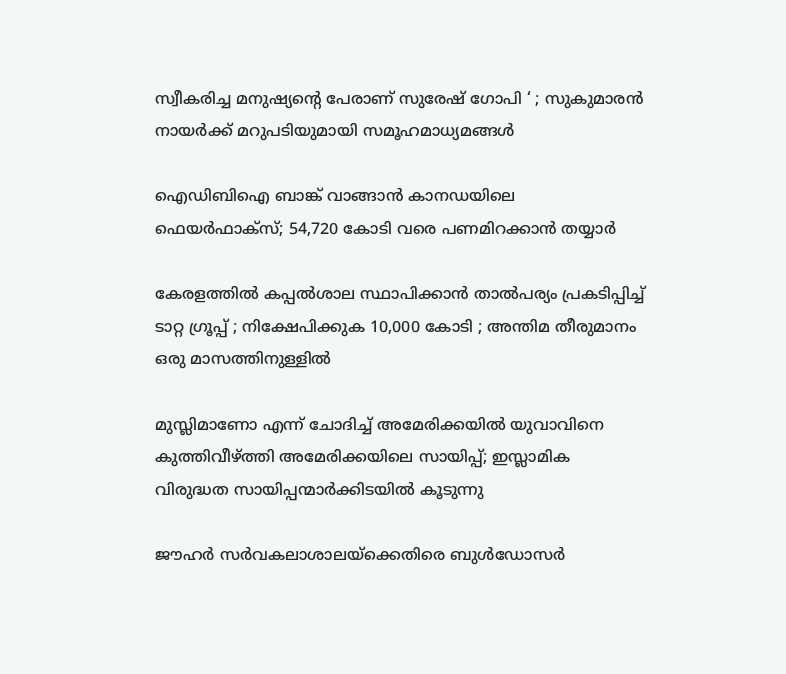സ്വീകരിച്ച മനുഷ്യന്റെ പേരാണ് സുരേഷ് ഗോപി ‘ ; സുകുമാരൻ നായർക്ക് മറുപടിയുമായി സമൂഹമാധ്യമങ്ങൾ

ഐഡിബിഐ ബാങ്ക് വാങ്ങാന്‍ കാനഡയിലെ ഫെയര്‍ഫാക്‌സ്; 54,720 കോടി വരെ പണമിറക്കാന്‍ തയ്യാര്‍

കേരളത്തിൽ കപ്പൽശാല സ്ഥാപിക്കാൻ താൽപര്യം പ്രകടിപ്പിച്ച് ടാറ്റ ഗ്രൂപ്പ് ; നിക്ഷേപിക്കുക 10,000 കോടി ; അന്തിമ തീരുമാനം ഒരു മാസത്തിനുള്ളിൽ

മുസ്ലിമാണോ എന്ന് ചോദിച്ച് അമേരിക്കയില്‍ യുവാവിനെ കുത്തിവീഴ്‌ത്തി അമേരിക്കയിലെ സായിപ്പ്; ഇസ്ലാമിക വിരുദ്ധത സായിപ്പന്മാര്‍ക്കിടയില്‍ കൂടുന്നു

ജൗഹർ സർവകലാശാലയ്‌ക്കെതിരെ ബുൾഡോസർ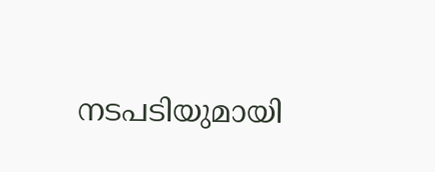നടപടിയുമായി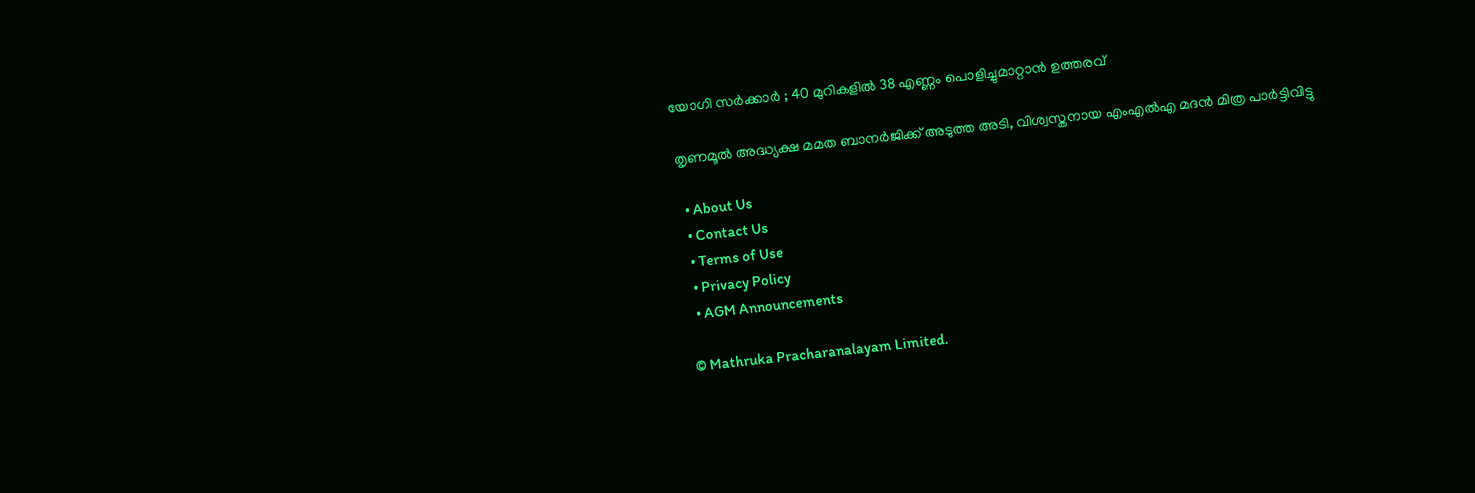യോഗി സർക്കാർ ; 40 മുറികളിൽ 38 എണ്ണം പൊളിച്ചുമാറ്റാൻ ഉത്തരവ്

തൃണമൂല്‍ അദ്ധ്യക്ഷ മമത ബാനര്‍ജിക്ക് അടുത്ത അടി, വിശ്വസ്തനായ എംഎല്‍എ മദന്‍ മിത്ര പാര്‍ട്ടിവിട്ടു

  • About Us
  • Contact Us
  • Terms of Use
  • Privacy Policy
  • AGM Announcements

© Mathruka Pracharanalayam Limited.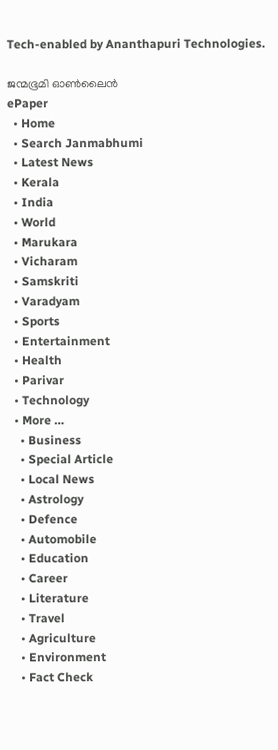Tech-enabled by Ananthapuri Technologies.

ജന്മഭൂമി ഓണ്‍ലൈന്‍
ePaper
  • Home
  • Search Janmabhumi
  • Latest News
  • Kerala
  • India
  • World
  • Marukara
  • Vicharam
  • Samskriti
  • Varadyam
  • Sports
  • Entertainment
  • Health
  • Parivar
  • Technology
  • More …
    • Business
    • Special Article
    • Local News
    • Astrology
    • Defence
    • Automobile
    • Education
    • Career
    • Literature
    • Travel
    • Agriculture
    • Environment
    • Fact Check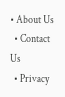• About Us
  • Contact Us
  • Privacy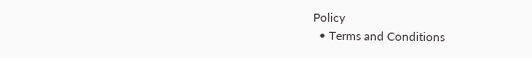Policy
  • Terms and Conditions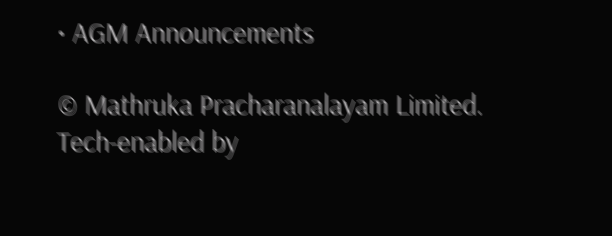• AGM Announcements

© Mathruka Pracharanalayam Limited.
Tech-enabled by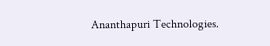Ananthapuri Technologies.